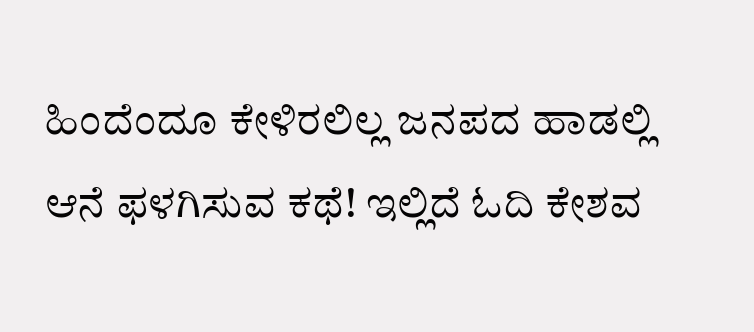ಹಿಂದೆಂದೂ ಕೇಳಿರಲಿಲ್ಲ ಜನಪದ ಹಾಡಲ್ಲಿ ಆನೆ ಫಳಗಿಸುವ ಕಥೆ! ಇಲ್ಲಿದೆ ಓದಿ ಕೇಶವ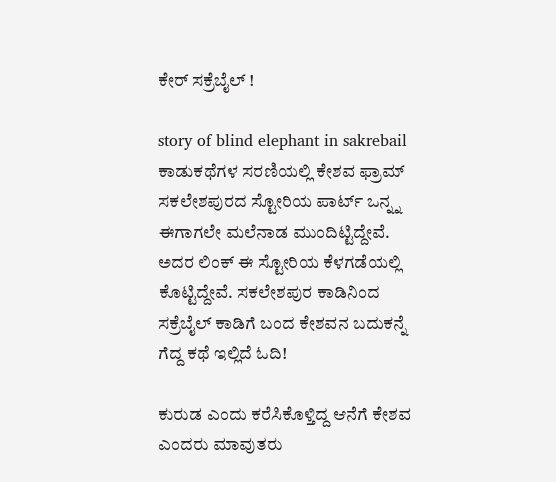ಕೇರ್ ಸಕ್ರೆಬೈಲ್ !

story of blind elephant in sakrebail  ಕಾಡುಕಥೆಗಳ ಸರಣಿಯಲ್ಲಿ ಕೇಶವ ಫ್ರಾಮ್ ಸಕಲೇಶಪುರದ ಸ್ಟೋರಿಯ ಪಾರ್ಟ್ ಒನ್ನ್ನ ಈಗಾಗಲೇ ಮಲೆನಾಡ ಮುಂದಿಟ್ಟಿದ್ದೇವೆ. ಅದರ ಲಿಂಕ್ ಈ ಸ್ಟೋರಿಯ ಕೆಳಗಡೆಯಲ್ಲಿ ಕೊಟ್ಟಿದ್ದೇವೆ. ಸಕಲೇಶಪುರ ಕಾಡಿನಿಂದ ಸಕ್ರೆಬೈಲ್ ಕಾಡಿಗೆ ಬಂದ ಕೇಶವನ ಬದುಕನ್ನೆ ಗೆದ್ದ ಕಥೆ ಇಲ್ಲಿದೆ ಓದಿ!

ಕುರುಡ ಎಂದು ಕರೆಸಿಕೊಳ್ತಿದ್ದ ಆನೆಗೆ ಕೇಶವ ಎಂದರು ಮಾವುತರು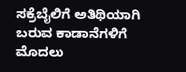ಸಕ್ರೆಬೈಲಿಗೆ ಅತಿಥಿಯಾಗಿ ಬರುವ ಕಾಡಾನೆಗಳಿಗೆ ಮೊದಲು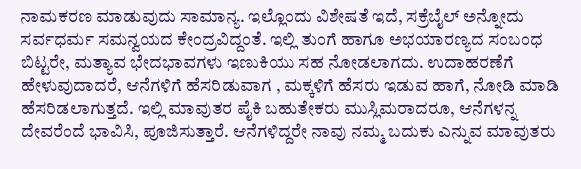ನಾಮಕರಣ ಮಾಡುವುದು ಸಾಮಾನ್ಯ. ಇಲ್ಲೊಂದು ವಿಶೇಷತೆ ಇದೆ, ಸಕ್ರೆಬೈಲ್ ಅನ್ನೋದು ಸರ್ವಧರ್ಮ ಸಮನ್ವಯದ ಕೇಂದ್ರವಿದ್ದಂತೆ. ಇಲ್ಲಿ ತುಂಗೆ ಹಾಗೂ ಅಭಯಾರಣ್ಯದ ಸಂಬಂಧ ಬಿಟ್ಟರೇ, ಮತ್ಯಾವ ಭೇದಭಾವಗಳು ಇಣುಕಿಯು ಸಹ ನೋಡಲಾಗದು. ಉದಾಹರಣೆಗೆ ಹೇಳುವುದಾದರೆ, ಆನೆಗಳಿಗೆ ಹೆಸರಿಡುವಾಗ , ಮಕ್ಕಳಿಗೆ ಹೆಸರು ಇಡುವ ಹಾಗೆ, ನೋಡಿ ಮಾಡಿ ಹೆಸರಿಡಲಾಗುತ್ತದೆ. ಇಲ್ಲಿ ಮಾವುತರ ಪೈಕಿ ಬಹುತೇಕರು ಮುಸ್ಲಿಮರಾದರೂ, ಆನೆಗಳನ್ನ ದೇವರೆಂದೆ ಭಾವಿಸಿ, ಪೂಜಿಸುತ್ತಾರೆ. ಆನೆಗಳಿದ್ದರೇ ನಾವು ನಮ್ಮ ಬದುಕು ಎನ್ನುವ ಮಾವುತರು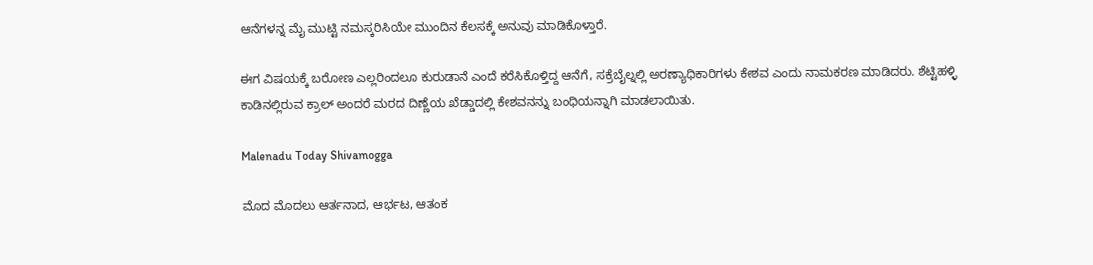ಆನೆಗಳನ್ನ ಮೈ ಮುಟ್ಟಿ ನಮಸ್ಕರಿಸಿಯೇ ಮುಂದಿನ ಕೆಲಸಕ್ಕೆ ಅನುವು ಮಾಡಿಕೊಳ್ತಾರೆ.

ಈಗ ವಿಷಯಕ್ಕೆ ಬರೋಣ ಎಲ್ಲರಿಂದಲೂ ಕುರುಡಾನೆ ಎಂದೆ ಕರೆಸಿಕೊಳ್ತಿದ್ದ ಆನೆಗೆ, ಸಕ್ರೆಬೈಲ್ನಲ್ಲಿ ಅರಣ್ಯಾಧಿಕಾರಿಗಳು ಕೇಶವ ಎಂದು ನಾಮಕರಣ ಮಾಡಿದರು. ಶೆಟ್ಟಿಹಳ್ಳಿ ಕಾಡಿನಲ್ಲಿರುವ ಕ್ರಾಲ್ ಅಂದರೆ ಮರದ ದಿಣ್ಣೆಯ ಖೆಡ್ಡಾದಲ್ಲಿ ಕೇಶವನನ್ನು ಬಂಧಿಯನ್ನಾಗಿ ಮಾಡಲಾಯಿತು.

Malenadu Today Shivamogga

ಮೊದ ಮೊದಲು ಆರ್ತನಾದ, ಆರ್ಭಟ, ಆತಂಕ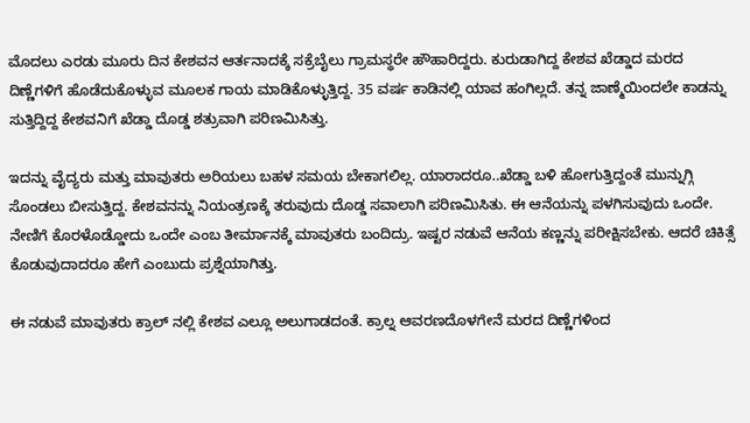ಮೊದಲು ಎರಡು ಮೂರು ದಿನ ಕೇಶವನ ಆರ್ತನಾದಕ್ಕೆ ಸಕ್ರೆಬೈಲು ಗ್ರಾಮಸ್ಥರೇ ಹೌಹಾರಿದ್ದರು. ಕುರುಡಾಗಿದ್ದ ಕೇಶವ ಖೆಡ್ಡಾದ ಮರದ ದಿಣ್ಣೆಗಳಿಗೆ ಹೊಡೆದುಕೊಳ್ಳುವ ಮೂಲಕ ಗಾಯ ಮಾಡಿಕೊಳ್ಳುತ್ತಿದ್ದ. 35 ವರ್ಷ ಕಾಡಿನಲ್ಲಿ ಯಾವ ಹಂಗಿಲ್ಲದೆ. ತನ್ನ ಜಾಣ್ಮೆಯಿಂದಲೇ ಕಾಡನ್ನು ಸುತ್ತಿದ್ದಿದ್ದ ಕೇಶವನಿಗೆ ಖೆಡ್ಡಾ ದೊಡ್ಡ ಶತ್ರುವಾಗಿ ಪರಿಣಮಿಸಿತ್ತು.

ಇದನ್ನು ವೈದ್ಯರು ಮತ್ತು ಮಾವುತರು ಅರಿಯಲು ಬಹಳ ಸಮಯ ಬೇಕಾಗಲಿಲ್ಲ. ಯಾರಾದರೂ..ಖೆಡ್ಡಾ ಬಳಿ ಹೋಗುತ್ತಿದ್ದಂತೆ ಮುನ್ನುಗ್ಗಿ ಸೊಂಡಲು ಬೀಸುತ್ತಿದ್ದ. ಕೇಶವನನ್ನು ನಿಯಂತ್ರಣಕ್ಕೆ ತರುವುದು ದೊಡ್ಡ ಸವಾಲಾಗಿ ಪರಿಣಮಿಸಿತು. ಈ ಆನೆಯನ್ನು ಪಳಗಿಸುವುದು ಒಂದೇ. ನೇಣಿಗೆ ಕೊರಳೊಡ್ಡೋದು ಒಂದೇ ಎಂಬ ತೀರ್ಮಾನಕ್ಕೆ ಮಾವುತರು ಬಂದಿದ್ರು. ಇಷ್ಟರ ನಡುವೆ ಆನೆಯ ಕಣ್ಣನ್ನು ಪರೀಕ್ಷಿಸಬೇಕು. ಆದರೆ ಚಿಕಿತ್ಸೆ ಕೊಡುವುದಾದರೂ ಹೇಗೆ ಎಂಬುದು ಪ್ರಶ್ನೆಯಾಗಿತ್ತು.

ಈ ನಡುವೆ ಮಾವುತರು ಕ್ರಾಲ್ ನಲ್ಲಿ ಕೇಶವ ಎಲ್ಲೂ ಅಲುಗಾಡದಂತೆ. ಕ್ರಾಲ್ನ ಆವರಣದೊಳಗೇನೆ ಮರದ ದಿಣ್ಣೆಗಳಿಂದ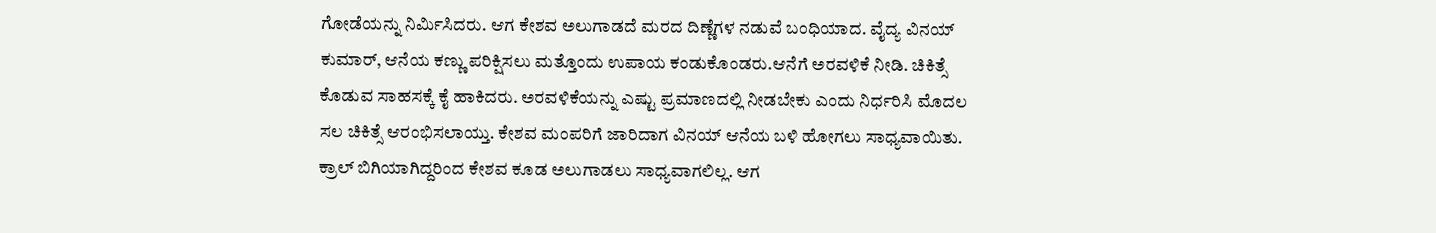ಗೋಡೆಯನ್ನು ನಿರ್ಮಿಸಿದರು. ಆಗ ಕೇಶವ ಅಲುಗಾಡದೆ ಮರದ ದಿಣ್ಣೆಗಳ ನಡುವೆ ಬಂಧಿಯಾದ. ವೈದ್ಯ ವಿನಯ್ ಕುಮಾರ್, ಆನೆಯ ಕಣ್ಣು ಪರಿಕ್ಷಿಸಲು ಮತ್ತೊಂದು ಉಪಾಯ ಕಂಡುಕೊಂಡರು.ಆನೆಗೆ ಅರವಳಿಕೆ ನೀಡಿ. ಚಿಕಿತ್ಸೆ ಕೊಡುವ ಸಾಹಸಕ್ಕೆ ಕೈ ಹಾಕಿದರು. ಅರವಳಿಕೆಯನ್ನು ಎಷ್ಟು ಪ್ರಮಾಣದಲ್ಲಿ ನೀಡಬೇಕು ಎಂದು ನಿರ್ಧರಿಸಿ ಮೊದಲ ಸಲ ಚಿಕಿತ್ಸೆ ಆರಂಭಿಸಲಾಯ್ತು. ಕೇಶವ ಮಂಪರಿಗೆ ಜಾರಿದಾಗ ವಿನಯ್ ಆನೆಯ ಬಳಿ ಹೋಗಲು ಸಾಧ್ಯವಾಯಿತು. ಕ್ರಾಲ್ ಬಿಗಿಯಾಗಿದ್ದರಿಂದ ಕೇಶವ ಕೂಡ ಅಲುಗಾಡಲು ಸಾಧ್ಯವಾಗಲಿಲ್ಲ. ಆಗ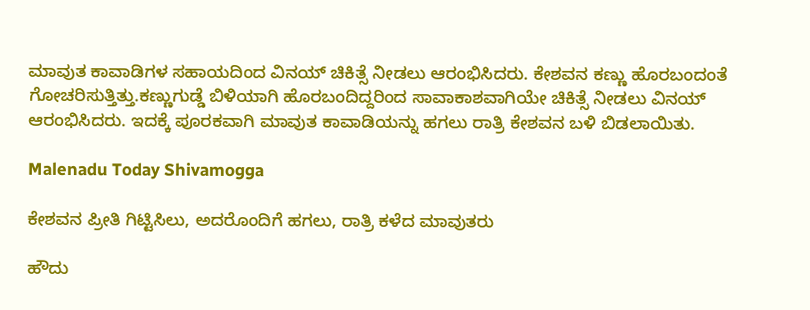ಮಾವುತ ಕಾವಾಡಿಗಳ ಸಹಾಯದಿಂದ ವಿನಯ್ ಚಿಕಿತ್ಸೆ ನೀಡಲು ಆರಂಭಿಸಿದರು. ಕೇಶವನ ಕಣ್ಣು ಹೊರಬಂದಂತೆ ಗೋಚರಿಸುತ್ತಿತ್ತು.ಕಣ್ಣುಗುಡ್ಡೆ ಬಿಳಿಯಾಗಿ ಹೊರಬಂದಿದ್ದರಿಂದ ಸಾವಾಕಾಶವಾಗಿಯೇ ಚಿಕಿತ್ಸೆ ನೀಡಲು ವಿನಯ್ ಆರಂಭಿಸಿದರು. ಇದಕ್ಕೆ ಪೂರಕವಾಗಿ ಮಾವುತ ಕಾವಾಡಿಯನ್ನು ಹಗಲು ರಾತ್ರಿ ಕೇಶವನ ಬಳಿ ಬಿಡಲಾಯಿತು.

Malenadu Today Shivamogga

ಕೇಶವನ ಪ್ರೀತಿ ಗಿಟ್ಟಿಸಿಲು, ಅದರೊಂದಿಗೆ ಹಗಲು, ರಾತ್ರಿ ಕಳೆದ ಮಾವುತರು

ಹೌದು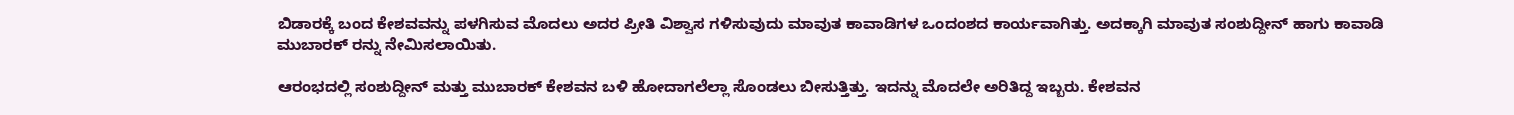ಬಿಡಾರಕ್ಕೆ ಬಂದ ಕೇಶವವನ್ನು ಪಳಗಿಸುವ ಮೊದಲು ಅದರ ಪ್ರೀತಿ ವಿಶ್ವಾಸ ಗಳಿಸುವುದು ಮಾವುತ ಕಾವಾಡಿಗಳ ಒಂದಂಶದ ಕಾರ್ಯವಾಗಿತ್ತು. ಅದಕ್ಕಾಗಿ ಮಾವುತ ಸಂಶುದ್ದೀನ್ ಹಾಗು ಕಾವಾಡಿ ಮುಬಾರಕ್ ರನ್ನು ನೇಮಿಸಲಾಯಿತು.

ಆರಂಭದಲ್ಲಿ ಸಂಶುದ್ದೀನ್ ಮತ್ತು ಮುಬಾರಕ್ ಕೇಶವನ ಬಳಿ ಹೋದಾಗಲೆಲ್ಲಾ ಸೊಂಡಲು ಬೀಸುತ್ತಿತ್ತು. ಇದನ್ನು ಮೊದಲೇ ಅರಿತಿದ್ದ ಇಬ್ಬರು. ಕೇಶವನ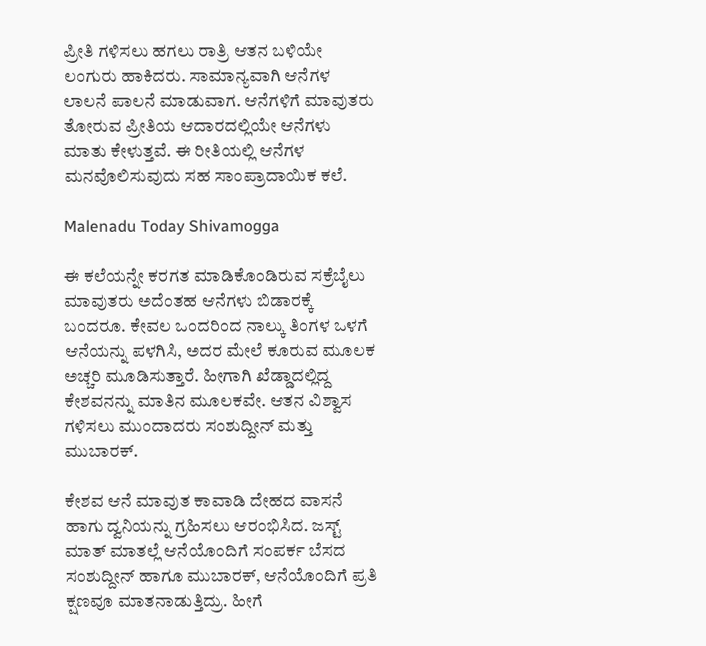ಪ್ರೀತಿ ಗಳಿಸಲು ಹಗಲು ರಾತ್ರಿ ಆತನ ಬಳಿಯೇ ಲಂಗುರು ಹಾಕಿದರು. ಸಾಮಾನ್ಯವಾಗಿ ಆನೆಗಳ ಲಾಲನೆ ಪಾಲನೆ ಮಾಡುವಾಗ. ಆನೆಗಳಿಗೆ ಮಾವುತರು ತೋರುವ ಪ್ರೀತಿಯ ಆದಾರದಲ್ಲಿಯೇ ಆನೆಗಳು ಮಾತು ಕೇಳುತ್ತವೆ. ಈ ರೀತಿಯಲ್ಲಿ ಆನೆಗಳ ಮನವೊಲಿಸುವುದು ಸಹ ಸಾಂಪ್ರಾದಾಯಿಕ ಕಲೆ.

Malenadu Today Shivamogga

ಈ ಕಲೆಯನ್ನೇ ಕರಗತ ಮಾಡಿಕೊಂಡಿರುವ ಸಕ್ರೆಬೈಲು ಮಾವುತರು ಅದೆಂತಹ ಆನೆಗಳು ಬಿಡಾರಕ್ಕೆ ಬಂದರೂ. ಕೇವಲ ಒಂದರಿಂದ ನಾಲ್ಕು ತಿಂಗಳ ಒಳಗೆ ಆನೆಯನ್ನು ಪಳಗಿಸಿ, ಅದರ ಮೇಲೆ ಕೂರುವ ಮೂಲಕ ಅಚ್ಚರಿ ಮೂಡಿಸುತ್ತಾರೆ. ಹೀಗಾಗಿ ಖೆಡ್ಡಾದಲ್ಲಿದ್ದ ಕೇಶವನನ್ನು ಮಾತಿನ ಮೂಲಕವೇ. ಆತನ ವಿಶ್ವಾಸ ಗಳಿಸಲು ಮುಂದಾದರು ಸಂಶುದ್ದೀನ್ ಮತ್ತು ಮುಬಾರಕ್.

ಕೇಶವ ಆನೆ ಮಾವುತ ಕಾವಾಡಿ ದೇಹದ ವಾಸನೆ ಹಾಗು ದ್ವನಿಯನ್ನು ಗ್ರಹಿಸಲು ಆರಂಭಿಸಿದ. ಜಸ್ಟ್ ಮಾತ್ ಮಾತಲ್ಲೆ ಆನೆಯೊಂದಿಗೆ ಸಂಪರ್ಕ ಬೆಸದ ಸಂಶುದ್ದೀನ್ ಹಾಗೂ ಮುಬಾರಕ್, ಆನೆಯೊಂದಿಗೆ ಪ್ರತಿ ಕ್ಷಣವೂ ಮಾತನಾಡುತ್ತಿದ್ರು. ಹೀಗೆ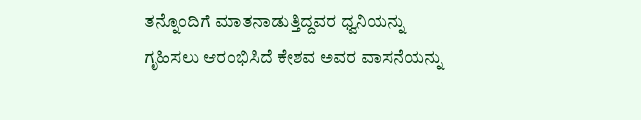ತನ್ನೊಂದಿಗೆ ಮಾತನಾಡುತ್ತಿದ್ದವರ ಧ್ವನಿಯನ್ನು ಗೃಹಿಸಲು ಆರಂಭಿಸಿದೆ ಕೇಶವ ಅವರ ವಾಸನೆಯನ್ನು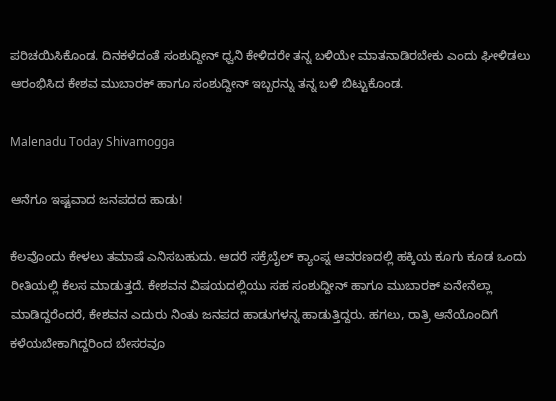ಪರಿಚಯಿಸಿಕೊಂಡ. ದಿನಕಳೆದಂತೆ ಸಂಶುದ್ದೀನ್ ಧ್ವನಿ ಕೇಳಿದರೇ ತನ್ನ ಬಳಿಯೇ ಮಾತನಾಡಿರಬೇಕು ಎಂದು ಘೀಳಿಡಲು ಆರಂಭಿಸಿದ ಕೇಶವ ಮುಬಾರಕ್ ಹಾಗೂ ಸಂಶುದ್ದೀನ್ ಇಬ್ಬರನ್ನು ತನ್ನ ಬಳಿ ಬಿಟ್ಟುಕೊಂಡ.

Malenadu Today Shivamogga

ಆನೆಗೂ ಇಷ್ಟವಾದ ಜನಪದದ ಹಾಡು!

ಕೆಲವೊಂದು ಕೇಳಲು ತಮಾಷೆ ಎನಿಸಬಹುದು. ಆದರೆ ಸಕ್ರೆಬೈಲ್ ಕ್ಯಾಂಪ್ನ ಆವರಣದಲ್ಲಿ ಹಕ್ಕಿಯ ಕೂಗು ಕೂಡ ಒಂದು ರೀತಿಯಲ್ಲಿ ಕೆಲಸ ಮಾಡುತ್ತದೆ. ಕೇಶವನ ವಿಷಯದಲ್ಲಿಯು ಸಹ ಸಂಶುದ್ದೀನ್ ಹಾಗೂ ಮುಬಾರಕ್ ಏನೇನೆಲ್ಲಾ ಮಾಡಿದ್ದರೆಂದರೆ, ಕೇಶವನ ಎದುರು ನಿಂತು ಜನಪದ ಹಾಡುಗಳನ್ನ ಹಾಡುತ್ತಿದ್ದರು. ಹಗಲು, ರಾತ್ರಿ ಆನೆಯೊಂದಿಗೆ ಕಳೆಯಬೇಕಾಗಿದ್ದರಿಂದ ಬೇಸರವೂ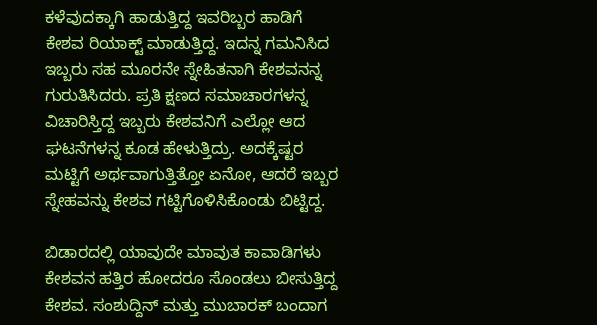ಕಳೆವುದಕ್ಕಾಗಿ ಹಾಡುತ್ತಿದ್ದ ಇವರಿಬ್ಬರ ಹಾಡಿಗೆ ಕೇಶವ ರಿಯಾಕ್ಟ್ ಮಾಡುತ್ತಿದ್ದ. ಇದನ್ನ ಗಮನಿಸಿದ ಇಬ್ಬರು ಸಹ ಮೂರನೇ ಸ್ನೇಹಿತನಾಗಿ ಕೇಶವನನ್ನ ಗುರುತಿಸಿದರು. ಪ್ರತಿ ಕ್ಷಣದ ಸಮಾಚಾರಗಳನ್ನ ವಿಚಾರಿಸ್ತಿದ್ದ ಇಬ್ಬರು ಕೇಶವನಿಗೆ ಎಲ್ಲೋ ಆದ ಘಟನೆಗಳನ್ನ ಕೂಡ ಹೇಳುತ್ತಿದ್ರು. ಅದಕ್ಕೆಷ್ಟರ ಮಟ್ಟಿಗೆ ಅರ್ಥವಾಗುತ್ತಿತ್ತೋ ಏನೋ, ಆದರೆ ಇಬ್ಬರ ಸ್ನೇಹವನ್ನು ಕೇಶವ ಗಟ್ಟಿಗೊಳಿಸಿಕೊಂಡು ಬಿಟ್ಟಿದ್ದ.

ಬಿಡಾರದಲ್ಲಿ ಯಾವುದೇ ಮಾವುತ ಕಾವಾಡಿಗಳು ಕೇಶವನ ಹತ್ತಿರ ಹೋದರೂ ಸೊಂಡಲು ಬೀಸುತ್ತಿದ್ದ ಕೇಶವ. ಸಂಶುದ್ದಿನ್ ಮತ್ತು ಮುಬಾರಕ್ ಬಂದಾಗ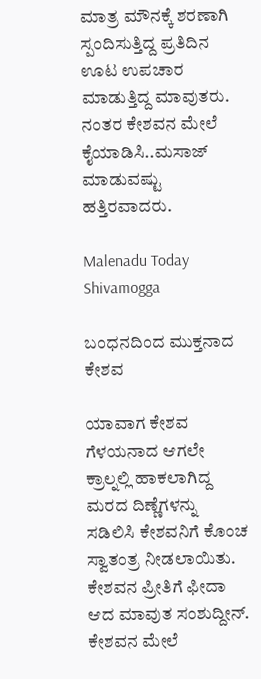ಮಾತ್ರ ಮೌನಕ್ಕೆ ಶರಣಾಗಿ ಸ್ಪಂದಿಸುತ್ತಿದ್ದ ಪ್ರತಿದಿನ ಊಟ ಉಪಚಾರ ಮಾಡುತ್ತಿದ್ದ ಮಾವುತರು. ನಂತರ ಕೇಶವನ ಮೇಲೆ ಕೈಯಾಡಿಸಿ..ಮಸಾಜ್ ಮಾಡುವಷ್ಟು ಹತ್ತಿರವಾದರು.

Malenadu Today Shivamogga

ಬಂಧನದಿಂದ ಮುಕ್ತನಾದ ಕೇಶವ

ಯಾವಾಗ ಕೇಶವ ಗೆಳಯನಾದ ಆಗಲೇ ಕ್ರಾಲ್ನಲ್ಲಿ ಹಾಕಲಾಗಿದ್ದ ಮರದ ದಿಣ್ಣೆಗಳನ್ನು ಸಡಿಲಿಸಿ ಕೇಶವನಿಗೆ ಕೊಂಚ ಸ್ವಾತಂತ್ರ ನೀಡಲಾಯಿತು. ಕೇಶವನ ಪ್ರೀತಿಗೆ ಫೀದಾ ಆದ ಮಾವುತ ಸಂಶುದ್ದೀನ್. ಕೇಶವನ ಮೇಲೆ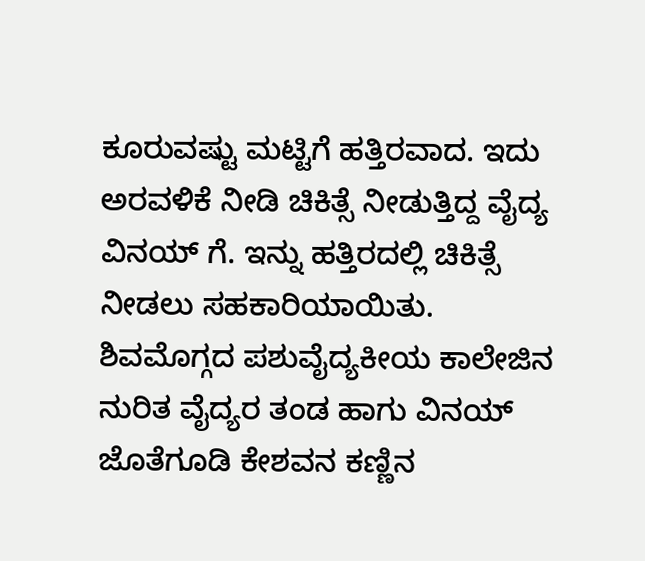ಕೂರುವಷ್ಟು ಮಟ್ಟಿಗೆ ಹತ್ತಿರವಾದ. ಇದು ಅರವಳಿಕೆ ನೀಡಿ ಚಿಕಿತ್ಸೆ ನೀಡುತ್ತಿದ್ದ ವೈದ್ಯ ವಿನಯ್ ಗೆ. ಇನ್ನು ಹತ್ತಿರದಲ್ಲಿ ಚಿಕಿತ್ಸೆ ನೀಡಲು ಸಹಕಾರಿಯಾಯಿತು. ಶಿವಮೊಗ್ಗದ ಪಶುವೈದ್ಯಕೀಯ ಕಾಲೇಜಿನ ನುರಿತ ವೈದ್ಯರ ತಂಡ ಹಾಗು ವಿನಯ್ ಜೊತೆಗೂಡಿ ಕೇಶವನ ಕಣ್ಣಿನ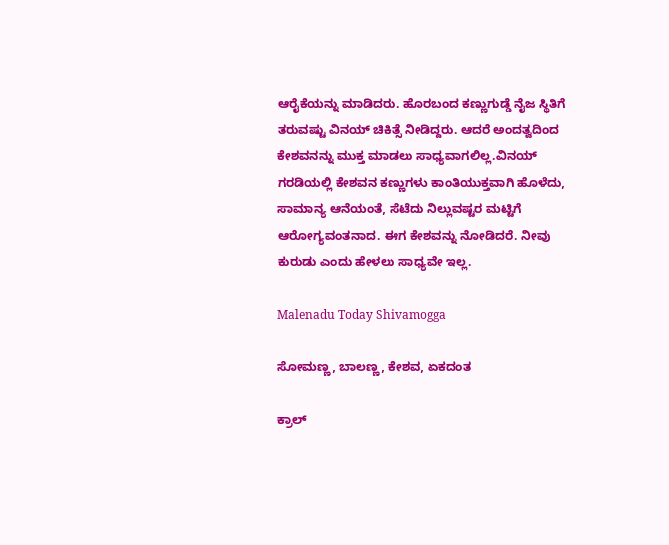ಆರೈಕೆಯನ್ನು ಮಾಡಿದರು. ಹೊರಬಂದ ಕಣ್ಣುಗುಡ್ಡೆ ನೈಜ ಸ್ಥಿತಿಗೆ ತರುವಷ್ಟು ವಿನಯ್ ಚಿಕಿತ್ಸೆ ನೀಡಿದ್ದರು. ಆದರೆ ಅಂದತ್ವದಿಂದ ಕೇಶವನನ್ನು ಮುಕ್ತ ಮಾಡಲು ಸಾಧ್ಯವಾಗಲಿಲ್ಲ.ವಿನಯ್ ಗರಡಿಯಲ್ಲಿ ಕೇಶವನ ಕಣ್ಣುಗಳು ಕಾಂತಿಯುಕ್ತವಾಗಿ ಹೊಳೆದು, ಸಾಮಾನ್ಯ ಆನೆಯಂತೆ, ಸೆಟೆದು ನಿಲ್ಲುವಷ್ಟರ ಮಟ್ಟಿಗೆ ಆರೋಗ್ಯವಂತನಾದ. ಈಗ ಕೇಶವನ್ನು ನೋಡಿದರೆ. ನೀವು ಕುರುಡು ಎಂದು ಹೇಳಲು ಸಾಧ್ಯವೇ ಇಲ್ಲ.

Malenadu Today Shivamogga

ಸೋಮಣ್ಣ, ಬಾಲಣ್ಣ, ಕೇಶವ, ಏಕದಂತ

ಕ್ರಾಲ್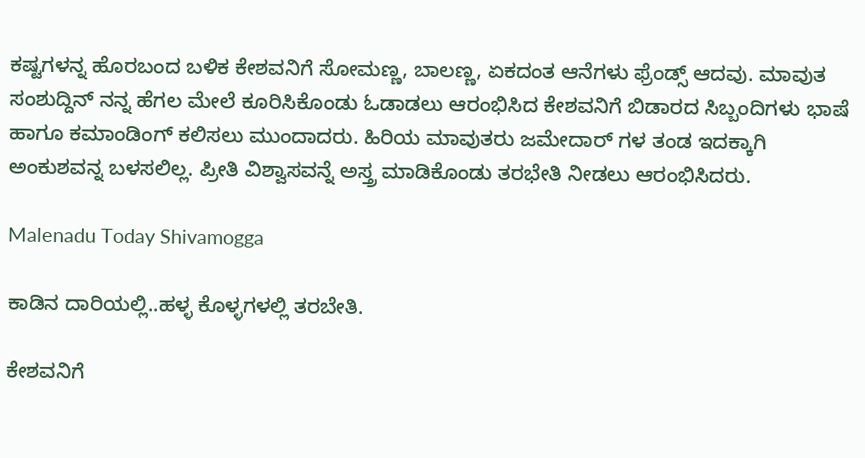ಕಷ್ಟಗಳನ್ನ ಹೊರಬಂದ ಬಳಿಕ ಕೇಶವನಿಗೆ ಸೋಮಣ್ಣ, ಬಾಲಣ್ಣ, ಏಕದಂತ ಆನೆಗಳು ಫ್ರೆಂಡ್ಸ್ ಆದವು. ಮಾವುತ ಸಂಶುದ್ದಿನ್ ನನ್ನ ಹೆಗಲ ಮೇಲೆ ಕೂರಿಸಿಕೊಂಡು ಓಡಾಡಲು ಆರಂಭಿಸಿದ ಕೇಶವನಿಗೆ ಬಿಡಾರದ ಸಿಬ್ಬಂದಿಗಳು ಭಾಷೆ ಹಾಗೂ ಕಮಾಂಡಿಂಗ್ ಕಲಿಸಲು ಮುಂದಾದರು. ಹಿರಿಯ ಮಾವುತರು ಜಮೇದಾರ್ ಗಳ ತಂಡ ಇದಕ್ಕಾಗಿ ಅಂಕುಶವನ್ನ ಬಳಸಲಿಲ್ಲ. ಪ್ರೀತಿ ವಿಶ್ವಾಸವನ್ನೆ ಅಸ್ತ್ರ ಮಾಡಿಕೊಂಡು ತರಭೇತಿ ನೀಡಲು ಆರಂಭಿಸಿದರು.

Malenadu Today Shivamogga

ಕಾಡಿನ ದಾರಿಯಲ್ಲಿ..ಹಳ್ಳ ಕೊಳ್ಳಗಳಲ್ಲಿ ತರಬೇತಿ.

ಕೇಶವನಿಗೆ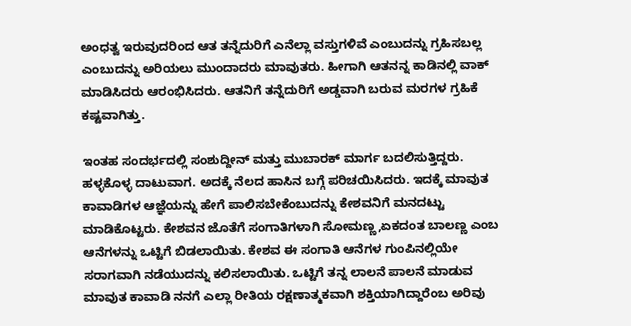ಅಂಧತ್ವ ಇರುವುದರಿಂದ ಆತ ತನ್ನೆದುರಿಗೆ ಎನೆಲ್ಲಾ ವಸ್ತುಗಳಿವೆ ಎಂಬುದನ್ನು ಗ್ರಹಿಸಬಲ್ಲ ಎಂಬುದನ್ನು ಅರಿಯಲು ಮುಂದಾದರು ಮಾವುತರು. ಹೀಗಾಗಿ ಆತನನ್ನ ಕಾಡಿನಲ್ಲಿ ವಾಕ್ ಮಾಡಿಸಿದರು ಆರಂಭಿಸಿದರು. ಆತನಿಗೆ ತನ್ನೆದುರಿಗೆ ಅಡ್ಡವಾಗಿ ಬರುವ ಮರಗಳ ಗ್ರಹಿಕೆ ಕಷ್ಟವಾಗಿತ್ತು.

ಇಂತಹ ಸಂದರ್ಭದಲ್ಲಿ ಸಂಶುದ್ದೀನ್ ಮತ್ತು ಮುಬಾರಕ್ ಮಾರ್ಗ ಬದಲಿಸುತ್ತಿದ್ದರು. ಹಳ್ಳಕೊಳ್ಳ ದಾಟುವಾಗ. ಅದಕ್ಕೆ ನೆಲದ ಹಾಸಿನ ಬಗ್ಗೆ ಪರಿಚಯಿಸಿದರು. ಇದಕ್ಕೆ ಮಾವುತ ಕಾವಾಡಿಗಳ ಆಜ್ಞೆಯನ್ನು ಹೇಗೆ ಪಾಲಿಸಬೇಕೆಂಬುದನ್ನು ಕೇಶವನಿಗೆ ಮನದಟ್ಟು ಮಾಡಿಕೊಟ್ಟರು. ಕೇಶವನ ಜೊತೆಗೆ ಸಂಗಾತಿಗಳಾಗಿ ಸೋಮಣ್ಣ,ಏಕದಂತ ಬಾಲಣ್ಣ ಎಂಬ ಆನೆಗಳನ್ನು ಒಟ್ಟಿಗೆ ಬಿಡಲಾಯಿತು. ಕೇಶವ ಈ ಸಂಗಾತಿ ಆನೆಗಳ ಗುಂಪಿನಲ್ಲಿಯೇ ಸರಾಗವಾಗಿ ನಡೆಯುದನ್ನು ಕಲಿಸಲಾಯಿತು. ಒಟ್ಟಿಗೆ ತನ್ನ ಲಾಲನೆ ಪಾಲನೆ ಮಾಡುವ ಮಾವುತ ಕಾವಾಡಿ ನನಗೆ ಎಲ್ಲಾ ರೀತಿಯ ರಕ್ಷಣಾತ್ಮಕವಾಗಿ ಶಕ್ತಿಯಾಗಿದ್ದಾರೆಂಬ ಅರಿವು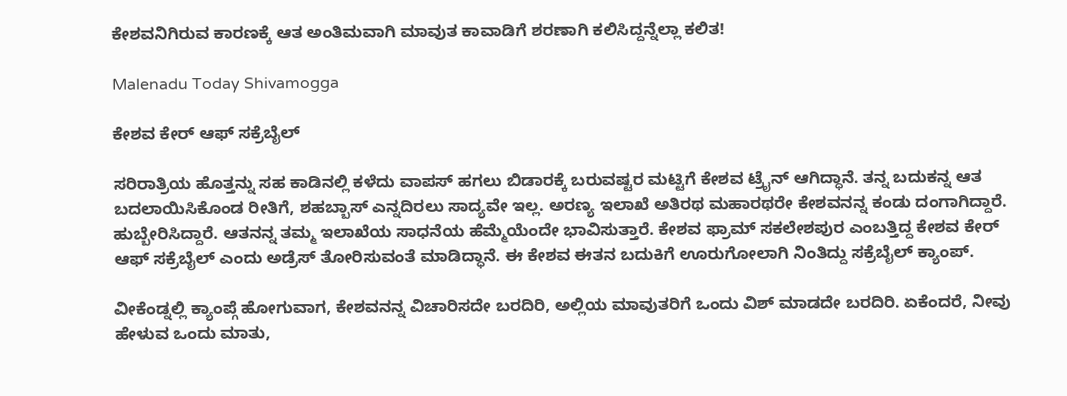ಕೇಶವನಿಗಿರುವ ಕಾರಣಕ್ಕೆ ಆತ ಅಂತಿಮವಾಗಿ ಮಾವುತ ಕಾವಾಡಿಗೆ ಶರಣಾಗಿ ಕಲಿಸಿದ್ದನ್ನೆಲ್ಲಾ ಕಲಿತ!

Malenadu Today Shivamogga

ಕೇಶವ ಕೇರ್ ಆಫ್ ಸಕ್ರೆಬೈಲ್

ಸರಿರಾತ್ರಿಯ ಹೊತ್ತನ್ನು ಸಹ ಕಾಡಿನಲ್ಲಿ ಕಳೆದು ವಾಪಸ್ ಹಗಲು ಬಿಡಾರಕ್ಕೆ ಬರುವಷ್ಟರ ಮಟ್ಟಿಗೆ ಕೇಶವ ಟ್ರೈನ್ ಆಗಿದ್ಧಾನೆ. ತನ್ನ ಬದುಕನ್ನ ಆತ ಬದಲಾಯಿಸಿಕೊಂಡ ರೀತಿಗೆ, ಶಹಬ್ಬಾಸ್ ಎನ್ನದಿರಲು ಸಾದ್ಯವೇ ಇಲ್ಲ. ಅರಣ್ಯ ಇಲಾಖೆ ಅತಿರಥ ಮಹಾರಥರೇ ಕೇಶವನನ್ನ ಕಂಡು ದಂಗಾಗಿದ್ದಾರೆ. ಹುಬ್ಬೇರಿಸಿದ್ದಾರೆ. ಆತನನ್ನ ತಮ್ಮ ಇಲಾಖೆಯ ಸಾಧನೆಯ ಹೆಮ್ಮೆಯೆಂದೇ ಭಾವಿಸುತ್ತಾರೆ. ಕೇಶವ ಫ್ರಾಮ್ ಸಕಲೇಶಪುರ ಎಂಬತ್ತಿದ್ದ ಕೇಶವ ಕೇರ್ ಆಫ್ ಸಕ್ರೆಬೈಲ್ ಎಂದು ಅಡ್ರೆಸ್ ತೋರಿಸುವಂತೆ ಮಾಡಿದ್ಧಾನೆ. ಈ ಕೇಶವ ಈತನ ಬದುಕಿಗೆ ಊರುಗೋಲಾಗಿ ನಿಂತಿದ್ದು ಸಕ್ರೆಬೈಲ್ ಕ್ಯಾಂಪ್.

ವೀಕೆಂಡ್ನಲ್ಲಿ ಕ್ಯಾಂಪ್ಗೆ ಹೋಗುವಾಗ, ಕೇಶವನನ್ನ ವಿಚಾರಿಸದೇ ಬರದಿರಿ, ಅಲ್ಲಿಯ ಮಾವುತರಿಗೆ ಒಂದು ವಿಶ್ ಮಾಡದೇ ಬರದಿರಿ. ಏಕೆಂದರೆ, ನೀವು ಹೇಳುವ ಒಂದು ಮಾತು,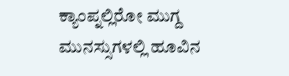ಕ್ಯಾಂಪ್ನಲ್ಲಿರೋ ಮುಗ್ದ ಮುನಸ್ಸುಗಳಲ್ಲಿ ಹೂವಿನ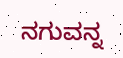ನಗುವನ್ನ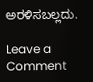ಅರಳಿಸಬಲ್ಲದು.

Leave a Comment